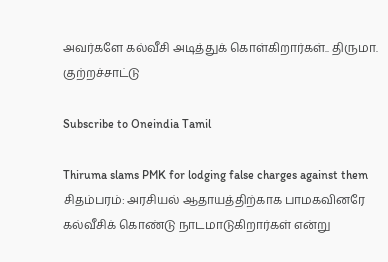அவர்களே கல்வீசி அடித்துக் கொள்கிறார்கள்.. திருமா. குற்றச்சாட்டு

Subscribe to Oneindia Tamil

Thiruma slams PMK for lodging false charges against them
சிதம்பரம்: அரசியல் ஆதாயத்திற்காக பாமகவினரே கல்வீசிக் கொண்டு நாடமாடுகிறார்கள் என்று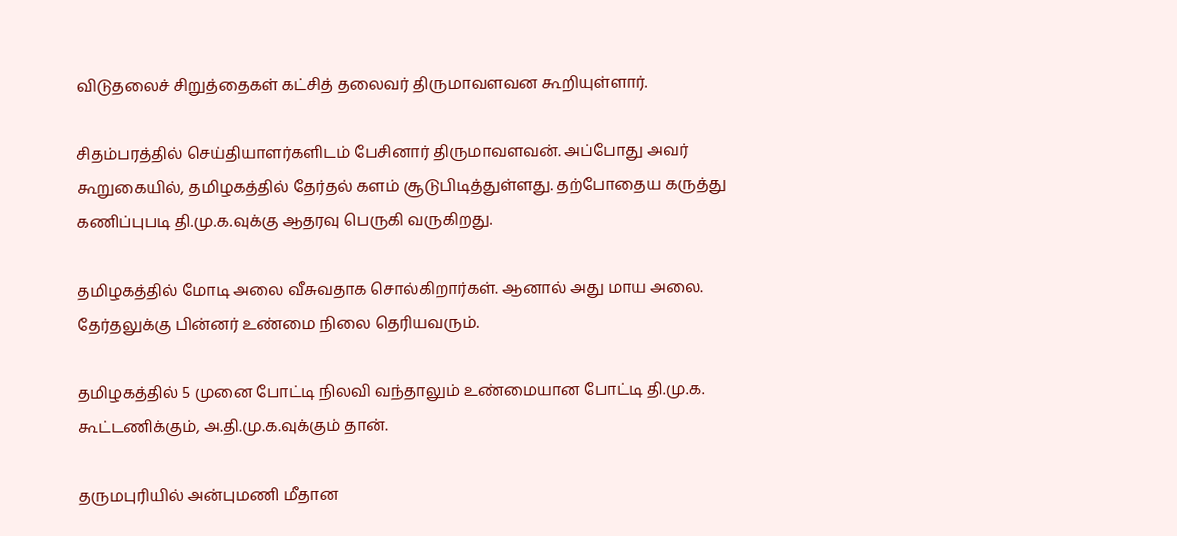விடுதலைச் சிறுத்தைகள் கட்சித் தலைவர் திருமாவளவன கூறியுள்ளார்.

சிதம்பரத்தில் செய்தியாளர்களிடம் பேசினார் திருமாவளவன். அப்போது அவர் கூறுகையில், தமிழகத்தில் தேர்தல் களம் சூடுபிடித்துள்ளது. தற்போதைய கருத்து கணிப்புபடி தி.மு.க.வுக்கு ஆதரவு பெருகி வருகிறது.

தமிழகத்தில் மோடி அலை வீசுவதாக சொல்கிறார்கள். ஆனால் அது மாய அலை. தேர்தலுக்கு பின்னர் உண்மை நிலை தெரியவரும்.

தமிழகத்தில் 5 முனை போட்டி நிலவி வந்தாலும் உண்மையான போட்டி தி.மு.க. கூட்டணிக்கும், அ.தி.மு.க.வுக்கும் தான்.

தருமபுரியில் அன்புமணி மீதான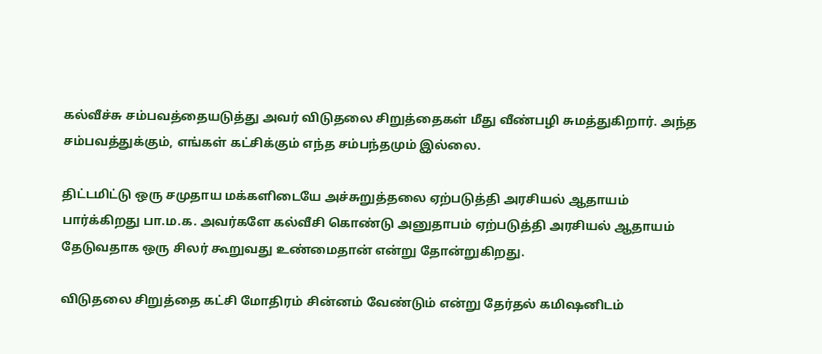கல்வீச்சு சம்பவத்தையடுத்து அவர் விடுதலை சிறுத்தைகள் மீது வீண்பழி சுமத்துகிறார். அந்த சம்பவத்துக்கும், எங்கள் கட்சிக்கும் எந்த சம்பந்தமும் இல்லை.

திட்டமிட்டு ஒரு சமுதாய மக்களிடையே அச்சுறுத்தலை ஏற்படுத்தி அரசியல் ஆதாயம் பார்க்கிறது பா.ம.க. அவர்களே கல்வீசி கொண்டு அனுதாபம் ஏற்படுத்தி அரசியல் ஆதாயம் தேடுவதாக ஒரு சிலர் கூறுவது உண்மைதான் என்று தோன்றுகிறது.

விடுதலை சிறுத்தை கட்சி மோதிரம் சின்னம் வேண்டும் என்று தேர்தல் கமிஷனிடம்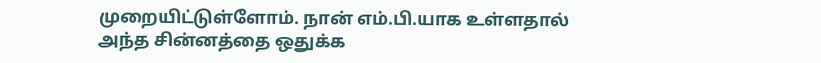முறையிட்டுள்ளோம். நான் எம்.பி.யாக உள்ளதால் அந்த சின்னத்தை ஒதுக்க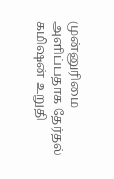முன்னுரிமை அளிப்பதாக தேர்தல் கமிஷன் உறுதி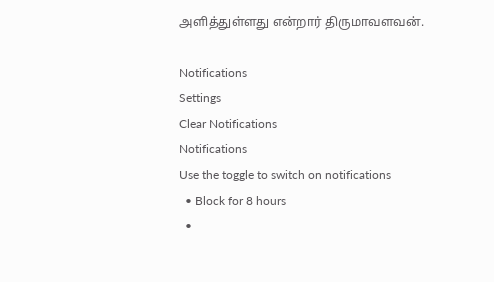அளித்துள்ளது என்றார் திருமாவளவன்.

Notifications
Settings
Clear Notifications
Notifications
Use the toggle to switch on notifications
  • Block for 8 hours
  •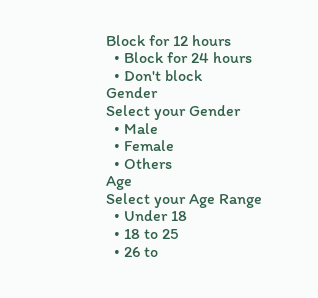Block for 12 hours
  • Block for 24 hours
  • Don't block
Gender
Select your Gender
  • Male
  • Female
  • Others
Age
Select your Age Range
  • Under 18
  • 18 to 25
  • 26 to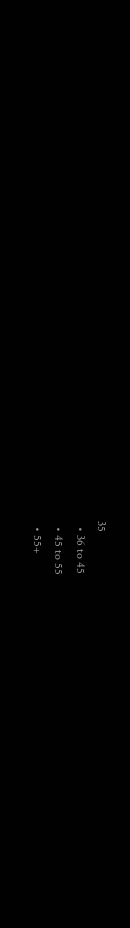35
  • 36 to 45
  • 45 to 55
  • 55+